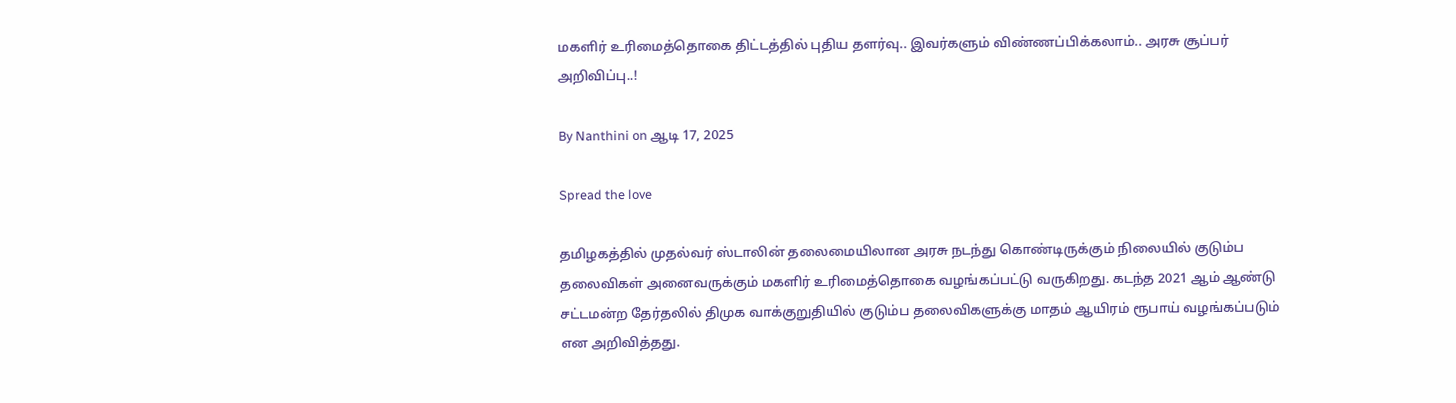மகளிர் உரிமைத்தொகை திட்டத்தில் புதிய தளர்வு.. இவர்களும் விண்ணப்பிக்கலாம்.. அரசு சூப்பர் அறிவிப்பு..!

By Nanthini on ஆடி 17, 2025

Spread the love

தமிழகத்தில் முதல்வர் ஸ்டாலின் தலைமையிலான அரசு நடந்து கொண்டிருக்கும் நிலையில் குடும்ப தலைவிகள் அனைவருக்கும் மகளிர் உரிமைத்தொகை வழங்கப்பட்டு வருகிறது. கடந்த 2021 ஆம் ஆண்டு சட்டமன்ற தேர்தலில் திமுக வாக்குறுதியில் குடும்ப தலைவிகளுக்கு மாதம் ஆயிரம் ரூபாய் வழங்கப்படும் என அறிவித்தது.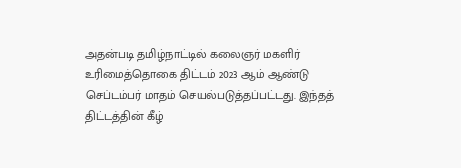அதன்படி தமிழ்நாட்டில் கலைஞர் மகளிர் உரிமைத்தொகை திட்டம் 2023 ஆம் ஆண்டு செப்டம்பர் மாதம் செயல்படுத்தப்பட்டது. இந்தத் திட்டத்தின் கீழ்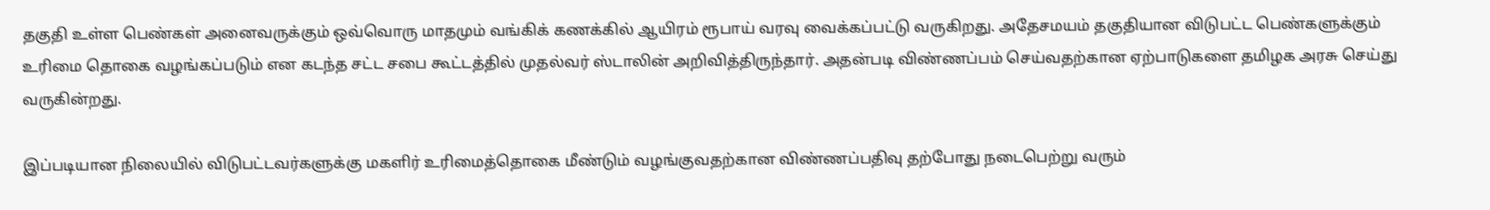தகுதி உள்ள பெண்கள் அனைவருக்கும் ஒவ்வொரு மாதமும் வங்கிக் கணக்கில் ஆயிரம் ரூபாய் வரவு வைக்கப்பட்டு வருகிறது. அதேசமயம் தகுதியான விடுபட்ட பெண்களுக்கும் உரிமை தொகை வழங்கப்படும் என கடந்த சட்ட சபை கூட்டத்தில் முதல்வர் ஸ்டாலின் அறிவித்திருந்தார். அதன்படி விண்ணப்பம் செய்வதற்கான ஏற்பாடுகளை தமிழக அரசு செய்து வருகின்றது.

இப்படியான நிலையில் விடுபட்டவர்களுக்கு மகளிர் உரிமைத்தொகை மீண்டும் வழங்குவதற்கான விண்ணப்பதிவு தற்போது நடைபெற்று வரும்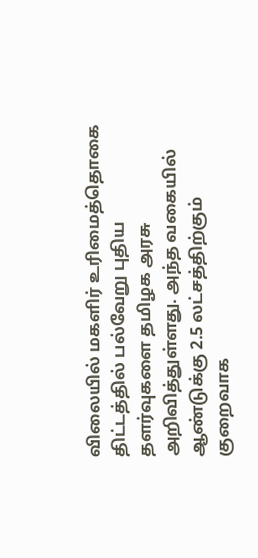விலையில் மகளிர் உரிமைத்தொகை திட்டத்தில் பல்வேறு புதிய தளர்வுகளை தமிழக அரசு அறிவித்துள்ளது. அந்த வகையில் ஆண்டுக்கு 2.5 லட்சத்திற்கும் குறைவாக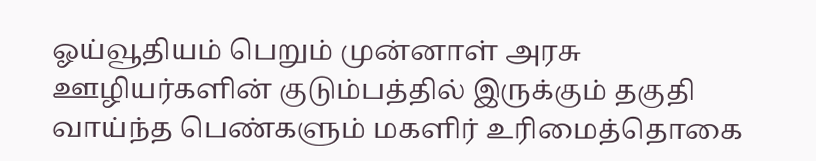ஓய்வூதியம் பெறும் முன்னாள் அரசு ஊழியர்களின் குடும்பத்தில் இருக்கும் தகுதி வாய்ந்த பெண்களும் மகளிர் உரிமைத்தொகை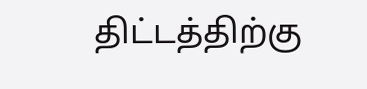திட்டத்திற்கு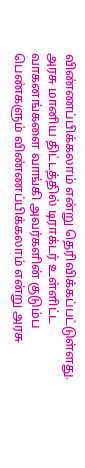விண்ணப்பிக்கலாம் என்று தெரிவிக்கப்பட்டுள்ளது. அரசு மானிய திட்டத்தில் டிராக்டர் உள்ளிட்ட வாகனங்களை வாங்கி அவர்களின் குடும்ப பெண்களும் விண்ணப்பிக்கலாம் என்று அரசு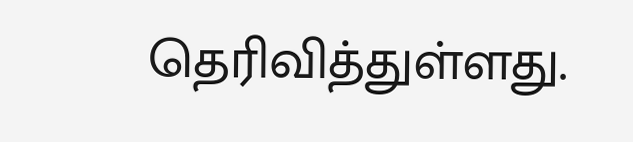தெரிவித்துள்ளது.